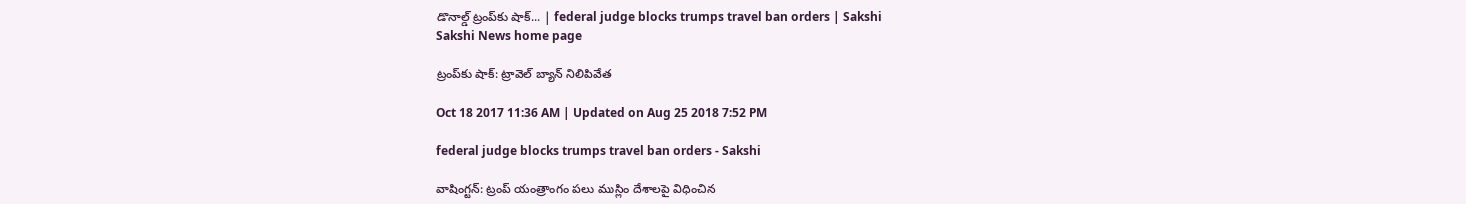డొనాల్డ్‌ ట్రంప్‌కు షాక్‌... | federal judge blocks trumps travel ban orders | Sakshi
Sakshi News home page

ట్రంప్‌కు షాక్‌: ట్రావెల్‌ బ్యాన్‌ నిలిపివేత

Oct 18 2017 11:36 AM | Updated on Aug 25 2018 7:52 PM

federal judge blocks trumps travel ban orders - Sakshi

వాషింగ్టన్‌: ట్రంప్‌ యంత్రాంగం పలు ముస్లిం దేశాలపై విధించిన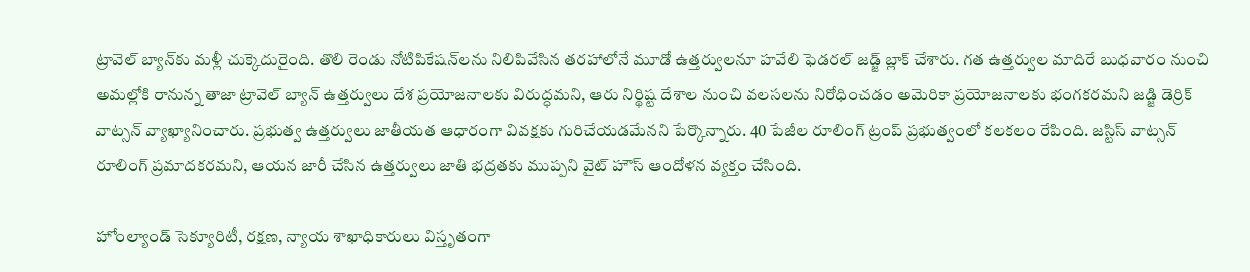ట్రావెల్‌ బ్యాన్‌కు మళ్లీ చుక్కెదురైంది. తొలి రెండు నోటిపికేషన్‌లను నిలిపివేసిన తరహాలోనే మూడో ఉత్తర్వులనూ హవేలి ఫెడరల్‌ జడ్జ్‌ బ్లాక్‌ చేశారు. గత ఉత్తర్వుల మాదిరే బుధవారం నుంచి అమల్లోకి రానున్న తాజా ట్రావెల్‌ బ్యాన్‌ ఉత్తర్వులు దేశ ప్రయోజనాలకు విరుద్ధమని, ఆరు నిర్థిష్ట దేశాల నుంచి వలసలను నిరోధించడం అమెరికా ప్రయోజనాలకు భంగకరమని జడ్జి డెర్రిక్‌ వాట్సన్‌ వ్యాఖ్యానించారు. ప్రభుత్వ ఉత్తర్వులు జాతీయత ఆధారంగా వివక్షకు గురిచేయడమేనని పేర్కొన్నారు. 40 పేజీల రూలింగ్‌ ట్రంప్‌ ప్రభుత్వంలో కలకలం రేపింది. జస్టిస్‌ వాట్సన్‌ రూలింగ్‌ ప్రమాదకరమని, ఆయన జారీ చేసిన ఉత్తర్వులు జాతి భద్రతకు ముప్పని వైట్‌ హౌస్‌ ఆందోళన వ్యక్తం చేసింది.

హోంల్యాండ్‌ సెక్యూరిటీ, రక్షణ, న్యాయ శాఖాధికారులు విస్తృతంగా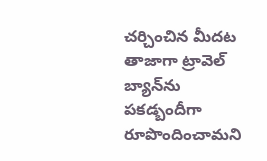చర్చించిన మీదట తాజాగా ట్రావెల్‌ బ్యాన్‌ను పకడ్బందీగా రూపొందించామని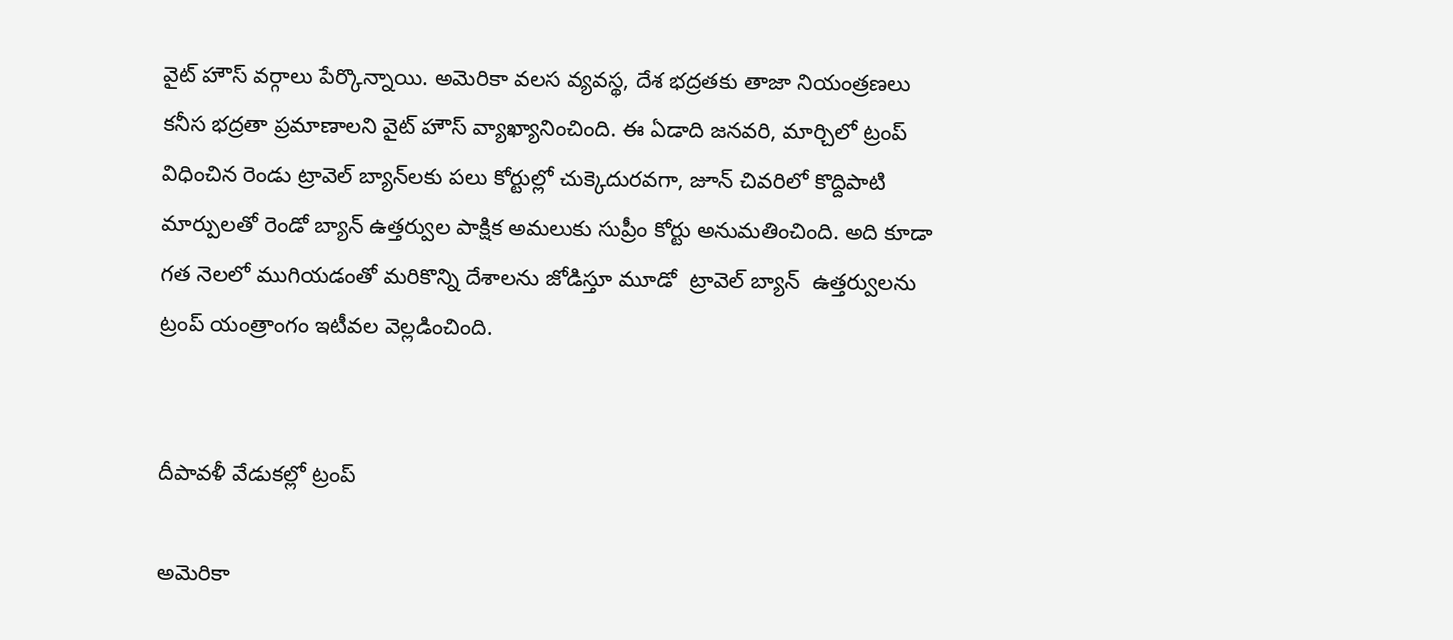వైట్‌ హౌస్‌ వర్గాలు పేర్కొన్నాయి. అమెరికా వలస వ్యవస్థ, దేశ భద్రతకు తాజా నియంత్రణలు కనీస భద్రతా ప్రమాణాలని వైట్‌ హౌస్‌ వ్యాఖ్యానించింది. ఈ ఏడాది జనవరి, మార్చిలో ట్రంప్‌ విధించిన రెండు ట్రావెల్‌ బ్యాన్‌లకు పలు కోర్టుల్లో చుక్కెదురవగా, జూన్‌ చివరిలో కొద్దిపాటి మార్పులతో రెండో బ్యాన్‌ ఉ‍త్తర్వుల పాక్షిక అమలుకు సుప్రీం కోర్టు అనుమతించింది. అది కూడా గత నెలలో ముగియడంతో మరికొన్ని దేశాలను జోడిస్తూ మూడో  ట్రావెల్‌ బ్యాన్‌  ఉత్తర్వులను ట్రంప్‌ యంత్రాంగం ఇటీవల వెల్లడించింది.


దీపావళీ వేడుకల్లో ట్రంప్‌

అమెరికా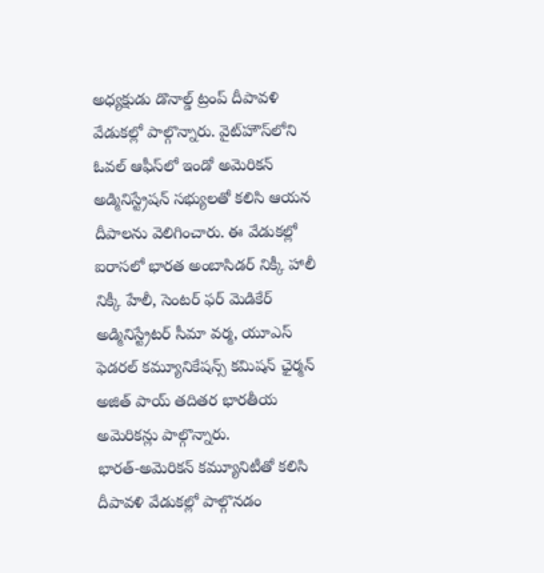అధ్యక్షుడు డొనాల్డ్‌ ట్రంప్‌ దీపావళి వేడుకల్లో పాల్గొన్నారు. వైట్‌హౌస్‌లోని ఓవల్‌ ఆఫీస్‌లో ఇండో అమెరికన్‌ అడ్మినిస్ట్రేషన్‌ సభ్యులతో కలిసి ఆయన దీపాలను వెలిగించారు. ఈ వేడుకల్లో ఐరాసలో భారత అంబాసిడర్‌ నిక్కీ హాలీ నిక్కీ హేలీ, సెంటర్‌ ఫర్‌ మెడికేర్‌ అడ్మినిస్ట్రేటర్‌ సీమా వర్మ, యూఎస్‌ ఫెడరల్‌ కమ్యూనికేషన్స్‌ కమిషన్‌ ఛైర్మన్‌ అజిత్‌ పాయ్‌ తదితర భారతీయ అమెరికన్లు పాల్గొన్నారు. భారత్‌-అమెరికన్‌ కమ్యూనిటీతో కలిసి దీపావళి వేడుకల్లో పాల్గొనడం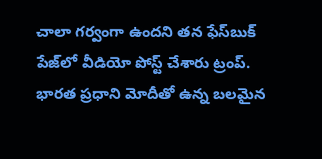చాలా గర్వంగా ఉందని తన ఫేస్‌బుక్‌ పేజ్‌లో వీడియో పోస్ట్‌ చేశారు ట్రంప్‌. భారత ప్రధాని మోదీతో ఉన్న బలమైన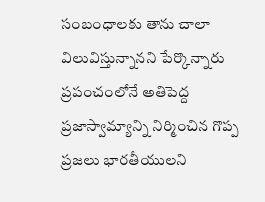సంబంధాలకు తాను చాలా విలువిస్తున్నానని పేర్కొన్నారు  ప్రపంచంలోనే అతిపెద్ద ప్రజాస్వామ్యాన్ని నిర్మించిన గొప్ప ప్రజలు భారతీయులని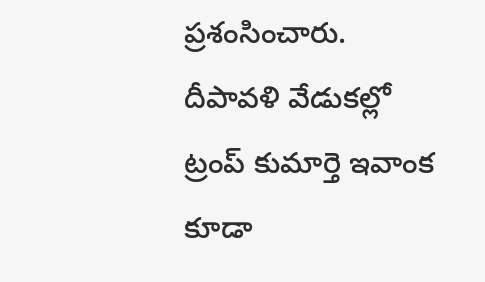ప్రశంసించారు. దీపావళి వేడుకల్లో ట్రంప్‌ కుమార్తె ఇవాంక కూడా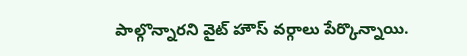పాల్గొన్నారని వైట్‌ హౌస్‌ వర్గాలు పేర్కొన్నాయి.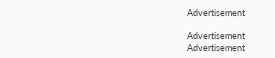Advertisement

Advertisement
Advertisement